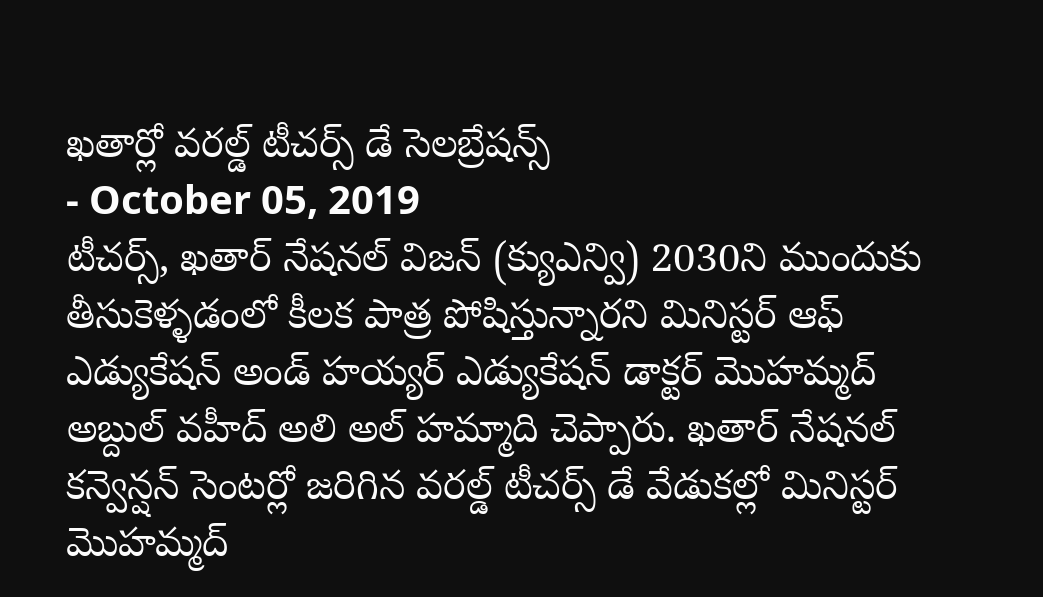ఖతార్లో వరల్డ్ టీచర్స్ డే సెలబ్రేషన్స్
- October 05, 2019
టీచర్స్, ఖతార్ నేషనల్ విజన్ (క్యుఎన్వి) 2030ని ముందుకు తీసుకెళ్ళడంలో కీలక పాత్ర పోషిస్తున్నారని మినిస్టర్ ఆఫ్ ఎడ్యుకేషన్ అండ్ హయ్యర్ ఎడ్యుకేషన్ డాక్టర్ మొహమ్మద్ అబ్దుల్ వహీద్ అలి అల్ హమ్మాది చెప్పారు. ఖతార్ నేషనల్ కన్వెన్షన్ సెంటర్లో జరిగిన వరల్డ్ టీచర్స్ డే వేడుకల్లో మినిస్టర్ మొహమ్మద్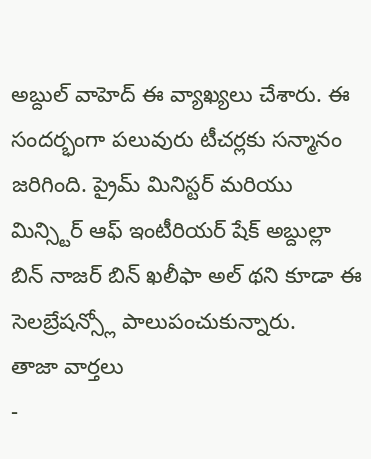అబ్దుల్ వాహెద్ ఈ వ్యాఖ్యలు చేశారు. ఈ సందర్భంగా పలువురు టీచర్లకు సన్మానం జరిగింది. ప్రైమ్ మినిస్టర్ మరియు మిన్స్టిర్ ఆఫ్ ఇంటీరియర్ షేక్ అబ్దుల్లా బిన్ నాజర్ బిన్ ఖలీఫా అల్ థని కూడా ఈ సెలబ్రేషన్స్లో పాలుపంచుకున్నారు.
తాజా వార్తలు
-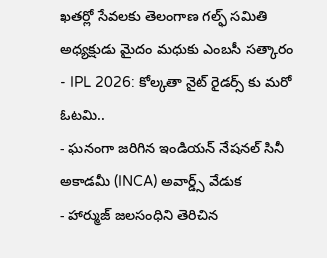ఖతర్లో సేవలకు తెలంగాణ గల్ఫ్ సమితి అధ్యక్షుడు మైదం మధుకు ఎంబసీ సత్కారం
- IPL 2026: కోల్కతా నైట్ రైడర్స్ కు మరో ఓటమి..
- ఘనంగా జరిగిన ఇండియన్ నేషనల్ సినీ అకాడమీ (INCA) అవార్డ్స్ వేడుక
- హార్ముజ్ జలసంధిని తెరిచిన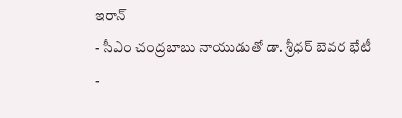ఇరాన్
- సీఎం చంద్రబాబు నాయుడుతో డా. శ్రీధర్ బెవర భేటీ
-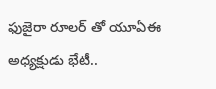ఫుజైరా రూలర్ తో యూఏఈ అధ్యక్షుడు భేటీ..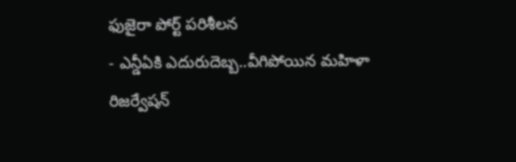ఫుజైరా పోర్ట్ పరిశీలన
- ఎన్డీఏకి ఎదురుదెబ్బ..వీగిపోయిన మహిళా రిజర్వేషన్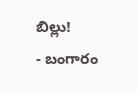బిల్లు!
- బంగారం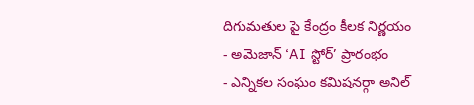దిగుమతుల పై కేంద్రం కీలక నిర్ణయం
- అమెజాన్ ‘AI స్టోర్’ ప్రారంభం
- ఎన్నికల సంఘం కమిషనర్గా అనిల్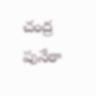చంద్ర పునేఠా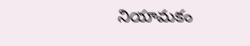నియామకం